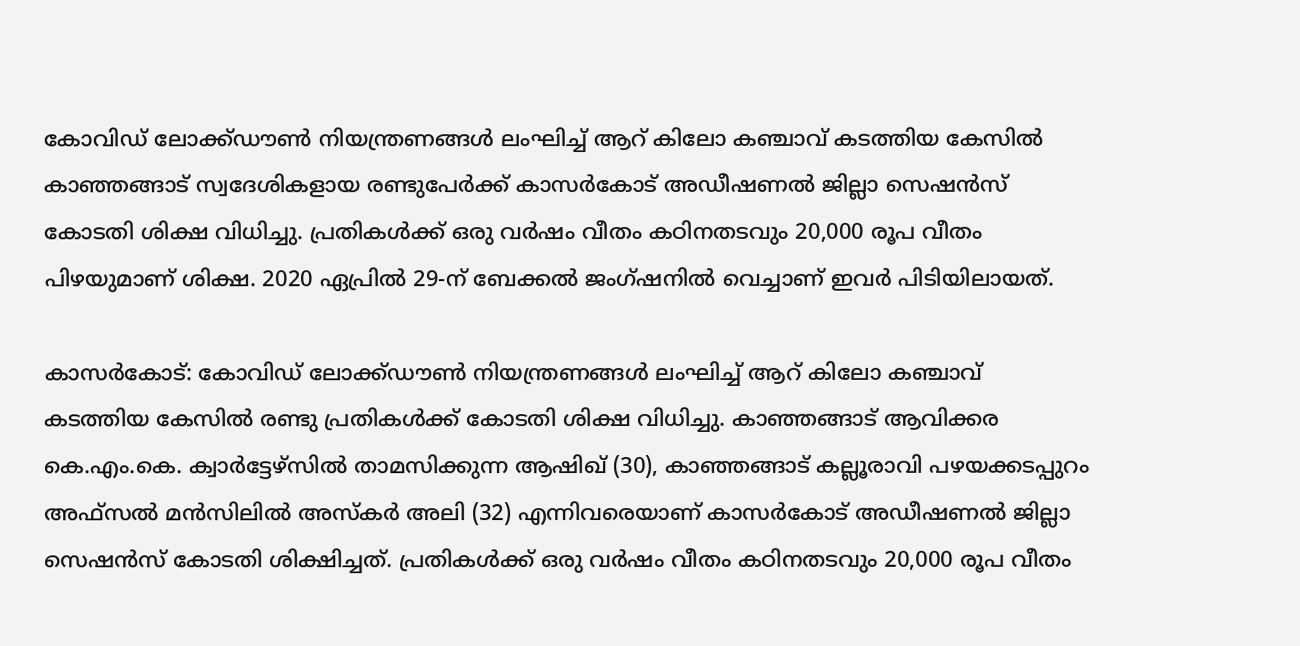കോവിഡ് ലോക്ക്ഡൗൺ നിയന്ത്രണങ്ങൾ ലംഘിച്ച് ആറ് കിലോ കഞ്ചാവ് കടത്തിയ കേസിൽ കാഞ്ഞങ്ങാട് സ്വദേശികളായ രണ്ടുപേർക്ക് കാസർകോട് അഡീഷണൽ ജില്ലാ സെഷൻസ് കോടതി ശിക്ഷ വിധിച്ചു. പ്രതികൾക്ക് ഒരു വർഷം വീതം കഠിനതടവും 20,000 രൂപ വീതം പിഴയുമാണ് ശിക്ഷ. 2020 ഏപ്രിൽ 29-ന് ബേക്കൽ ജംഗ്ഷനിൽ വെച്ചാണ് ഇവർ പിടിയിലായത്.

കാസർകോട്: കോവിഡ് ലോക്ക്ഡൗൺ നിയന്ത്രണങ്ങൾ ലംഘിച്ച് ആറ് കിലോ കഞ്ചാവ് കടത്തിയ കേസിൽ രണ്ടു പ്രതികൾക്ക് കോടതി ശിക്ഷ വിധിച്ചു. കാഞ്ഞങ്ങാട് ആവിക്കര കെ.എം.കെ. ക്വാർട്ടേഴ്സിൽ താമസിക്കുന്ന ആഷിഖ് (30), കാഞ്ഞങ്ങാട് കല്ലൂരാവി പഴയക്കടപ്പുറം അഫ്സൽ മൻസിലിൽ അസ്കർ അലി (32) എന്നിവരെയാണ് കാസർകോട് അഡീഷണൽ ജില്ലാ സെഷൻസ് കോടതി ശിക്ഷിച്ചത്. പ്രതികൾക്ക് ഒരു വർഷം വീതം കഠിനതടവും 20,000 രൂപ വീതം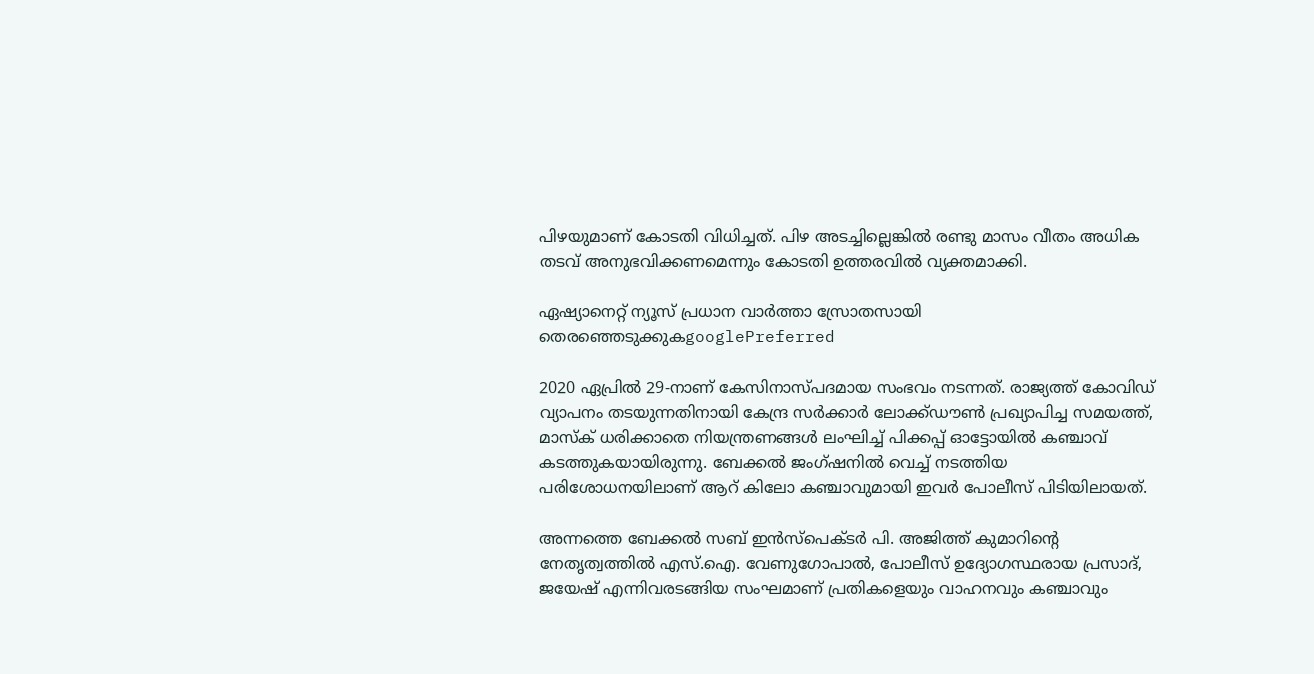പിഴയുമാണ് കോടതി വിധിച്ചത്. പിഴ അടച്ചില്ലെങ്കിൽ രണ്ടു മാസം വീതം അധിക തടവ് അനുഭവിക്കണമെന്നും കോടതി ഉത്തരവിൽ വ്യക്തമാക്കി.

ഏഷ്യാനെറ്റ് ന്യൂസ് പ്രധാന വാർത്താ സ്രോതസായി തെരഞ്ഞെടുക്കുകgooglePreferred

2020 ഏപ്രിൽ 29-നാണ് കേസിനാസ്പദമായ സംഭവം നടന്നത്. രാജ്യത്ത് കോവിഡ് വ്യാപനം തടയുന്നതിനായി കേന്ദ്ര സർക്കാർ ലോക്ക്ഡൗൺ പ്രഖ്യാപിച്ച സമയത്ത്, മാസ്‌ക് ധരിക്കാതെ നിയന്ത്രണങ്ങൾ ലംഘിച്ച് പിക്കപ്പ് ഓട്ടോയിൽ കഞ്ചാവ് കടത്തുകയായിരുന്നു. ബേക്കൽ ജംഗ്ഷനിൽ വെച്ച് നടത്തിയ പരിശോധനയിലാണ് ആറ് കിലോ കഞ്ചാവുമായി ഇവർ പോലീസ് പിടിയിലായത്.

അന്നത്തെ ബേക്കൽ സബ് ഇൻസ്പെക്ടർ പി. അജിത്ത് കുമാറിന്റെ നേതൃത്വത്തിൽ എസ്.ഐ. വേണുഗോപാൽ, പോലീസ് ഉദ്യോഗസ്ഥരായ പ്രസാദ്, ജയേഷ് എന്നിവരടങ്ങിയ സംഘമാണ് പ്രതികളെയും വാഹനവും കഞ്ചാവും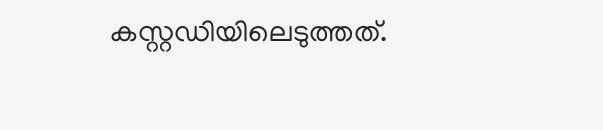കസ്റ്റഡിയിലെടുത്തത്.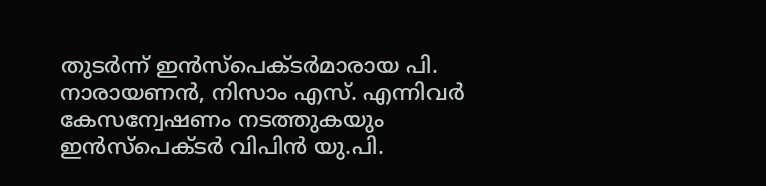തുടർന്ന് ഇൻസ്പെക്ടർമാരായ പി. നാരായണൻ, നിസാം എസ്. എന്നിവർ കേസന്വേഷണം നടത്തുകയും ഇൻസ്പെക്ടർ വിപിൻ യു.പി.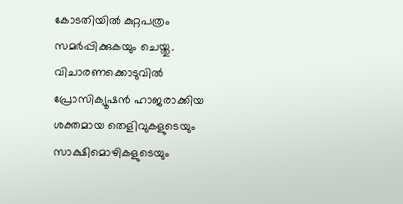കോടതിയിൽ കുറ്റപത്രം സമർപ്പിക്കുകയും ചെയ്തു. വിചാരണക്കൊടുവിൽ പ്രോസിക്യൂഷൻ ഹാജരാക്കിയ ശക്തമായ തെളിവുകളുടെയും സാക്ഷിമൊഴികളുടെയും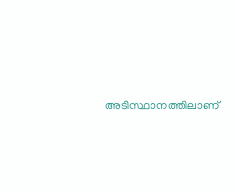അടിസ്ഥാനത്തിലാണ്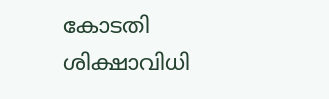കോടതി ശിക്ഷാവിധി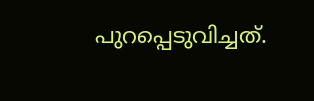പുറപ്പെടുവിച്ചത്.